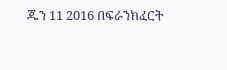ጁን 11 2016 በፍራንክፈርት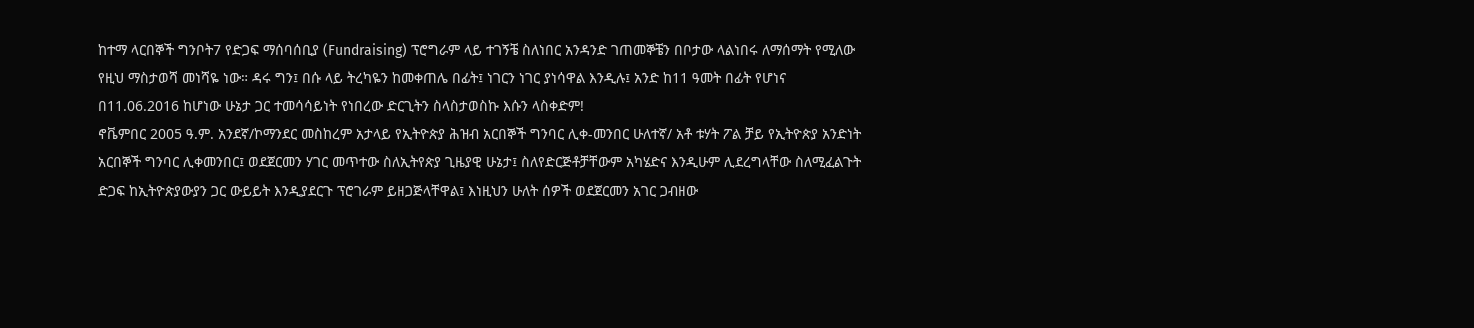ከተማ ላርበኞች ግንቦት7 የድጋፍ ማሰባሰቢያ (Fundraising) ፕሮግራም ላይ ተገኝቼ ስለነበር አንዳንድ ገጠመኞቼን በቦታው ላልነበሩ ለማሰማት የሚለው የዚህ ማስታወሻ መነሻዬ ነው። ዳሩ ግን፤ በሱ ላይ ትረካዬን ከመቀጠሌ በፊት፤ ነገርን ነገር ያነሳዋል እንዲሉ፤ አንድ ከ11 ዓመት በፊት የሆነና በ11.06.2016 ከሆነው ሁኔታ ጋር ተመሳሳይነት የነበረው ድርጊትን ስላስታወስኩ እሱን ላስቀድም!
ኖቬምበር 2005 ዓ.ም. አንደኛ/ኮማንደር መስከረም አታላይ የኢትዮጵያ ሕዝብ አርበኞች ግንባር ሊቀ-መንበር ሁለተኛ/ አቶ ቱሃት ፖል ቻይ የኢትዮጵያ አንድነት አርበኞች ግንባር ሊቀመንበር፤ ወደጀርመን ሃገር መጥተው ስለኢትየጵያ ጊዜያዊ ሁኔታ፤ ስለየድርጅቶቻቸውም አካሄድና እንዲሁም ሊደረግላቸው ስለሚፈልጉት ድጋፍ ከኢትዮጵያውያን ጋር ውይይት እንዲያደርጉ ፕሮገራም ይዘጋጅላቸዋል፤ እነዚህን ሁለት ሰዎች ወደጀርመን አገር ጋብዘው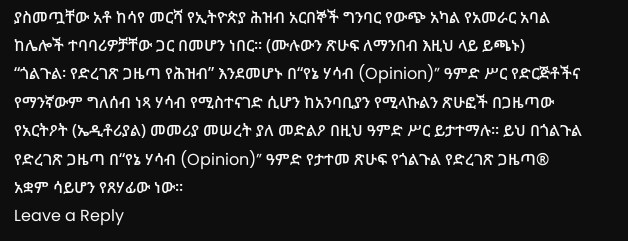ያስመጧቸው አቶ ከሳየ መርሻ የኢትዮጵያ ሕዝብ አርበኞች ግንባር የውጭ አካል የአመራር አባል ከሌሎች ተባባሪዎቻቸው ጋር በመሆን ነበር። (ሙሉውን ጽሁፍ ለማንበብ እዚህ ላይ ይጫኑ)
“ጎልጉል፡ የድረገጽ ጋዜጣ የሕዝብ” እንደመሆኑ በ“የኔ ሃሳብ (Opinion)” ዓምድ ሥር የድርጅቶችና የማንኛውም ግለሰብ ነጻ ሃሳብ የሚስተናገድ ሲሆን ከአንባቢያን የሚላኩልን ጽሁፎች በጋዜጣው የአርትዖት (ኤዲቶሪያል) መመሪያ መሠረት ያለ መድልዖ በዚህ ዓምድ ሥር ይታተማሉ፡፡ ይህ በጎልጉል የድረገጽ ጋዜጣ በ“የኔ ሃሳብ (Opinion)” ዓምድ የታተመ ጽሁፍ የጎልጉል የድረገጽ ጋዜጣ® አቋም ሳይሆን የጸሃፊው ነው፡፡
Leave a Reply